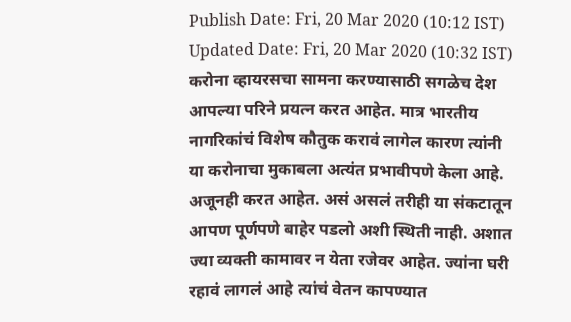Publish Date: Fri, 20 Mar 2020 (10:12 IST)
Updated Date: Fri, 20 Mar 2020 (10:32 IST)
करोना व्हायरसचा सामना करण्यासाठी सगळेच देश आपल्या परिने प्रयत्न करत आहेत. मात्र भारतीय नागरिकांचं विशेष कौतुक करावं लागेल कारण त्यांनी या करोनाचा मुकाबला अत्यंत प्रभावीपणे केला आहे. अजूनही करत आहेत. असं असलं तरीही या संकटातून आपण पूर्णपणे बाहेर पडलो अशी स्थिती नाही. अशात ज्या व्यक्ती कामावर न येता रजेवर आहेत. ज्यांना घरी रहावं लागलं आहे त्यांचं वेतन कापण्यात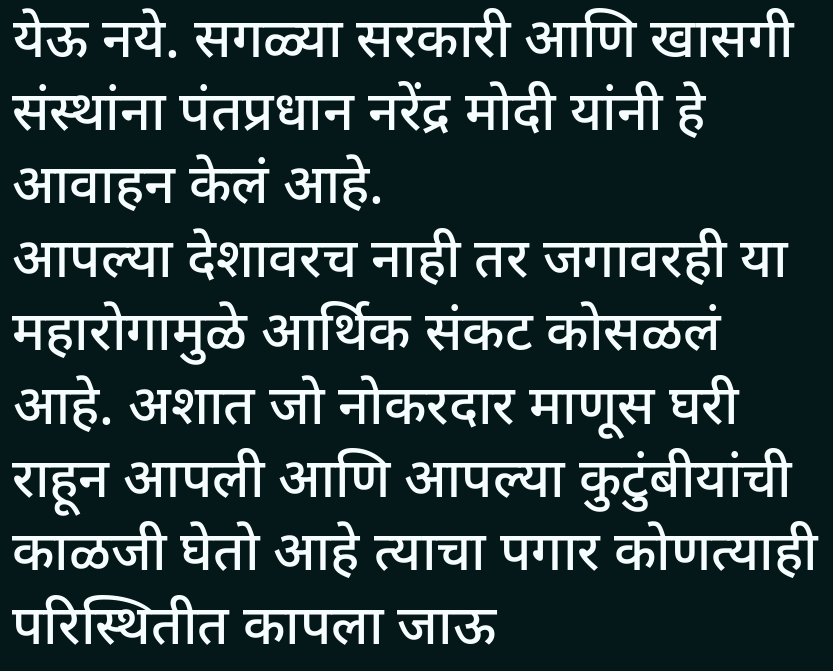येऊ नये. सगळ्या सरकारी आणि खासगी संस्थांना पंतप्रधान नरेंद्र मोदी यांनी हे आवाहन केलं आहे.
आपल्या देशावरच नाही तर जगावरही या महारोगामुळे आर्थिक संकट कोसळलं आहे. अशात जो नोकरदार माणूस घरी राहून आपली आणि आपल्या कुटुंबीयांची काळजी घेतो आहे त्याचा पगार कोणत्याही परिस्थितीत कापला जाऊ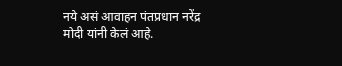नये असं आवाहन पंतप्रधान नरेंद्र मोदी यांनी केलं आहे.